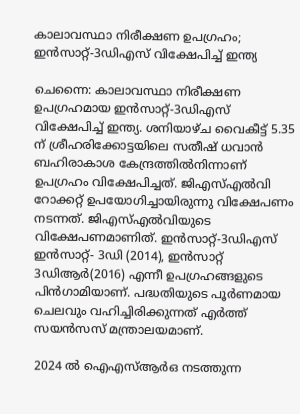കാലാവസ്ഥാ നിരീക്ഷണ ഉപഗ്രഹം; ഇൻസാറ്റ്-3ഡിഎസ് വിക്ഷേപിച്ച് ഇന്ത്യ

ചെന്നൈ: കാലാവസ്ഥാ നിരീക്ഷണ ഉപഗ്രഹമായ ഇൻസാറ്റ്-3ഡിഎസ് വിക്ഷേപിച്ച് ഇന്ത്യ. ശനിയാഴ്ച വൈകീട്ട് 5.35 ന് ശ്രീഹരിക്കോട്ടയിലെ സതീഷ് ധവാൻ ബഹിരാകാശ കേന്ദ്രത്തിൽനിന്നാണ് ഉപഗ്രഹം വിക്ഷേപിച്ചത്. ജിഎസ്എൽവി റോക്കറ്റ് ഉപയോഗിച്ചായിരുന്നു വിക്ഷേപണം നടന്നത്. ജിഎസ്എൽവിയുടെ വിക്ഷേപണമാണിത്. ഇൻസാറ്റ്-3ഡിഎസ് ഇൻസാറ്റ്- 3ഡി (2014), ഇൻസാറ്റ് 3ഡിആർ(2016) എന്നീ ഉപഗ്രഹങ്ങളുടെ പിൻഗാമിയാണ്. പദ്ധതിയുടെ പൂർണമായ ചെലവും വഹിച്ചിരിക്കുന്നത് എർത്ത് സയൻസസ് മന്ത്രാലയമാണ്.

2024 ൽ ഐഎസ്ആർഒ നടത്തുന്ന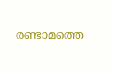രണ്ടാമത്തെ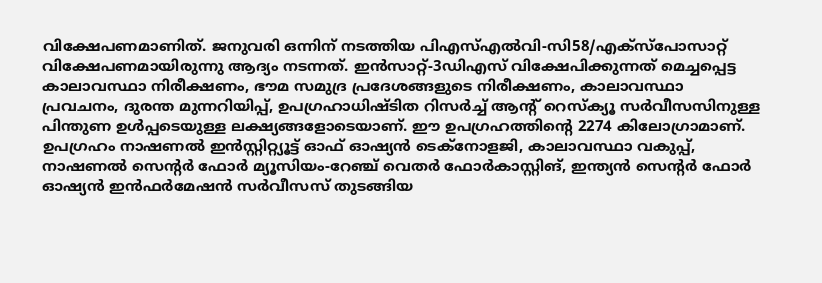വിക്ഷേപണമാണിത്. ജനുവരി ഒന്നിന് നടത്തിയ പിഎസ്എൽവി-സി58/എക്‌സ്‌പോസാറ്റ് വിക്ഷേപണമായിരുന്നു ആദ്യം നടന്നത്. ഇൻസാറ്റ്-3ഡിഎസ് വിക്ഷേപിക്കുന്നത് മെച്ചപ്പെട്ട കാലാവസ്ഥാ നിരീക്ഷണം, ഭൗമ സമുദ്ര പ്രദേശങ്ങളുടെ നിരീക്ഷണം, കാലാവസ്ഥാ പ്രവചനം, ദുരന്ത മുന്നറിയിപ്പ്, ഉപഗ്രഹാധിഷ്ടിത റിസർച്ച് ആന്റ് റെസ്‌ക്യൂ സർവീസസിനുള്ള പിന്തുണ ഉൾപ്പടെയുള്ള ലക്ഷ്യങ്ങളോടെയാണ്. ഈ ഉപഗ്രഹത്തിന്റെ 2274 കിലോഗ്രാമാണ്. ഉപഗ്രഹം നാഷണൽ ഇൻസ്റ്റിറ്റ്യൂട്ട് ഓഫ് ഓഷ്യൻ ടെക്‌നോളജി, കാലാവസ്ഥാ വകുപ്പ്, നാഷണൽ സെന്റർ ഫോർ മ്യൂസിയം-റേഞ്ച് വെതർ ഫോർകാസ്റ്റിങ്, ഇന്ത്യൻ സെന്റർ ഫോർ ഓഷ്യൻ ഇൻഫർമേഷൻ സർവീസസ് തുടങ്ങിയ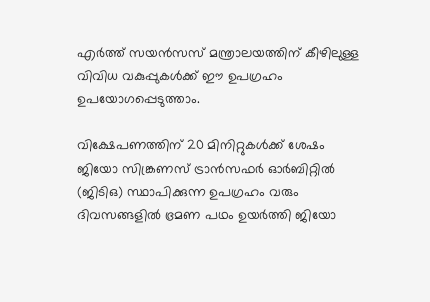എർത്ത് സയൻസസ് മന്ത്രാലയത്തിന് കീഴിലുള്ള വിവിധ വകുപ്പുകൾക്ക് ഈ ഉപഗ്രഹം ഉപയോഗപ്പെടുത്താം.

വിക്ഷേപണത്തിന് 20 മിനിറ്റുകൾക്ക് ശേഷം ജിയോ സിങ്ക്രണസ് ട്രാൻസഫർ ഓർബിറ്റിൽ (ജിടിഒ) സ്ഥാപിക്കുന്ന ഉപഗ്രഹം വരും ദിവസങ്ങളിൽ ഭ്രമണ പഥം ഉയർത്തി ജിയോ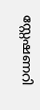സ്റ്റേഷണറി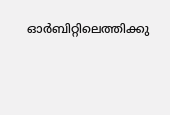ഓർബിറ്റിലെത്തിക്കു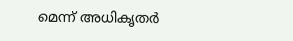മെന്ന് അധികൃതർ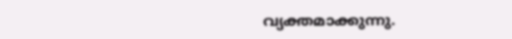വ്യക്തമാക്കുന്നു.